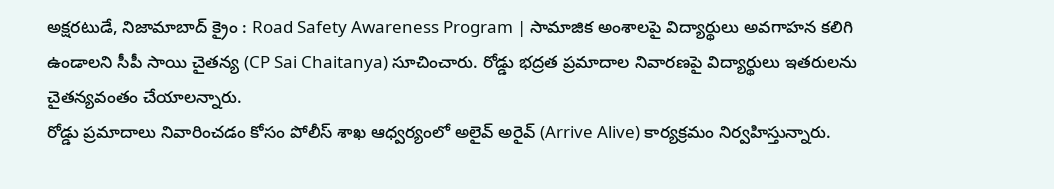అక్షరటుడే, నిజామాబాద్ క్రైం : Road Safety Awareness Program | సామాజిక అంశాలపై విద్యార్థులు అవగాహన కలిగి ఉండాలని సీపీ సాయి చైతన్య (CP Sai Chaitanya) సూచించారు. రోడ్డు భద్రత ప్రమాదాల నివారణపై విద్యార్థులు ఇతరులను చైతన్యవంతం చేయాలన్నారు.
రోడ్డు ప్రమాదాలు నివారించడం కోసం పోలీస్ శాఖ ఆధ్వర్యంలో అలైవ్ అరైవ్ (Arrive Alive) కార్యక్రమం నిర్వహిస్తున్నారు.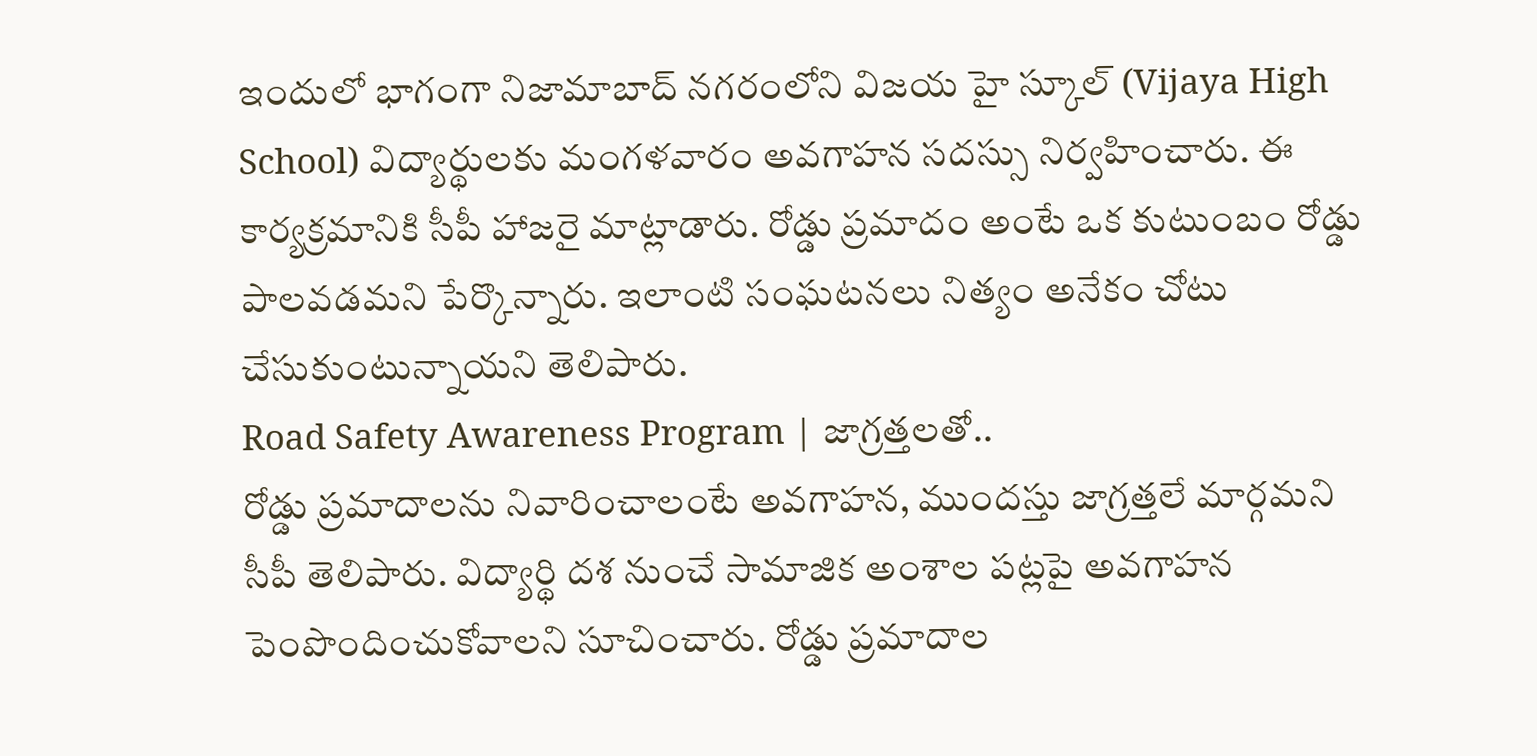ఇందులో భాగంగా నిజామాబాద్ నగరంలోని విజయ హై స్కూల్ (Vijaya High School) విద్యార్థులకు మంగళవారం అవగాహన సదస్సు నిర్వహించారు. ఈ కార్యక్రమానికి సీపీ హాజరై మాట్లాడారు. రోడ్డు ప్రమాదం అంటే ఒక కుటుంబం రోడ్డు పాలవడమని పేర్కొన్నారు. ఇలాంటి సంఘటనలు నిత్యం అనేకం చోటు చేసుకుంటున్నాయని తెలిపారు.
Road Safety Awareness Program | జాగ్రత్తలతో..
రోడ్డు ప్రమాదాలను నివారించాలంటే అవగాహన, ముందస్తు జాగ్రత్తలే మార్గమని సీపీ తెలిపారు. విద్యార్థి దశ నుంచే సామాజిక అంశాల పట్లపై అవగాహన పెంపొందించుకోవాలని సూచించారు. రోడ్డు ప్రమాదాల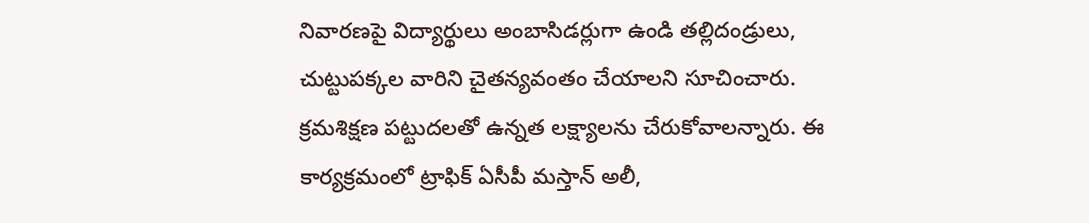నివారణపై విద్యార్థులు అంబాసిడర్లుగా ఉండి తల్లిదండ్రులు, చుట్టుపక్కల వారిని చైతన్యవంతం చేయాలని సూచించారు. క్రమశిక్షణ పట్టుదలతో ఉన్నత లక్ష్యాలను చేరుకోవాలన్నారు. ఈ కార్యక్రమంలో ట్రాఫిక్ ఏసీపీ మస్తాన్ అలీ,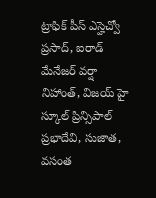ట్రాఫిక్ పీస్ ఎస్హెచ్వో ప్రసాద్, ఐరాడ్ మేనేజర్ వర్షా నిహాంత్, విజయ్ హై స్కూల్ ప్రిన్సిపాల్ ప్రభాదేవి, సుజాత, వసంత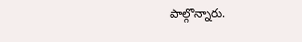పాల్గొన్నారు.